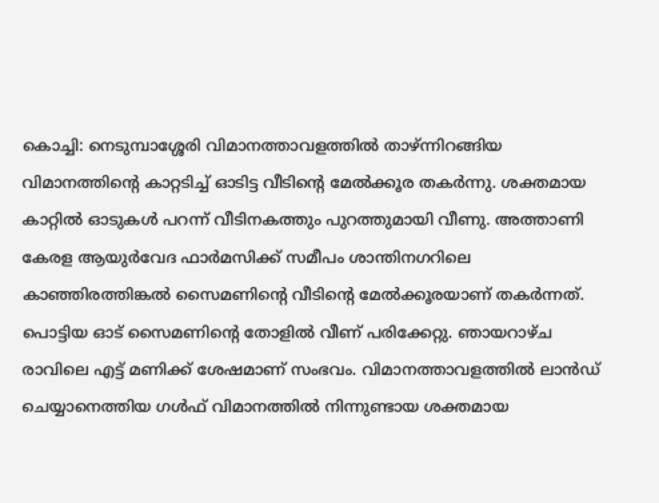കൊച്ചി: നെടുമ്പാശ്ശേരി വിമാനത്താവളത്തിൽ താഴ്ന്നിറങ്ങിയ വിമാനത്തിന്റെ കാറ്റടിച്ച് ഓടിട്ട വീടിന്റെ മേൽക്കൂര തകർന്നു. ശക്തമായ കാറ്റിൽ ഓടുകൾ പറന്ന് വീടിനകത്തും പുറത്തുമായി വീണു. അത്താണി കേരള ആയുർവേദ ഫാർമസിക്ക് സമീപം ശാന്തിനഗറിലെ കാഞ്ഞിരത്തിങ്കൽ സൈമണിന്റെ വീടിന്റെ മേൽക്കൂരയാണ് തകർന്നത്. പൊട്ടിയ ഓട് സൈമണിന്റെ തോളിൽ വീണ് പരിക്കേറ്റു. ഞായറാഴ്ച രാവിലെ എട്ട് മണിക്ക് ശേഷമാണ് സംഭവം. വിമാനത്താവളത്തിൽ ലാൻഡ് ചെയ്യാനെത്തിയ ഗൾഫ് വിമാനത്തിൽ നിന്നുണ്ടായ ശക്തമായ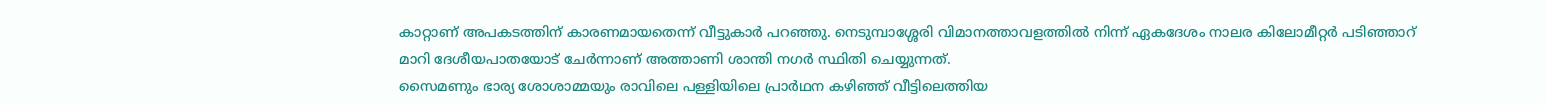കാറ്റാണ് അപകടത്തിന് കാരണമായതെന്ന് വീട്ടുകാർ പറഞ്ഞു. നെടുമ്പാശ്ശേരി വിമാനത്താവളത്തിൽ നിന്ന് ഏകദേശം നാലര കിലോമീറ്റർ പടിഞ്ഞാറ് മാറി ദേശീയപാതയോട് ചേർന്നാണ് അത്താണി ശാന്തി നഗർ സ്ഥിതി ചെയ്യുന്നത്.
സൈമണും ഭാര്യ ശോശാമ്മയും രാവിലെ പള്ളിയിലെ പ്രാർഥന കഴിഞ്ഞ് വീട്ടിലെത്തിയ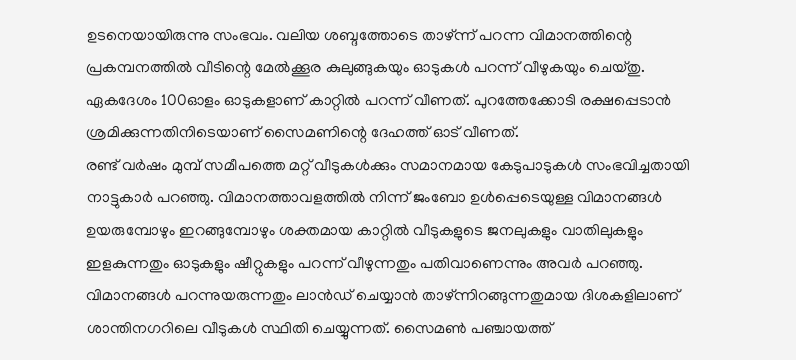ഉടനെയായിരുന്നു സംഭവം. വലിയ ശബ്ദത്തോടെ താഴ്ന്ന് പറന്ന വിമാനത്തിന്റെ പ്രകമ്പനത്തിൽ വീടിന്റെ മേൽക്കൂര കുലുങ്ങുകയും ഓടുകൾ പറന്ന് വീഴുകയും ചെയ്തു. ഏകദേശം 100ഓളം ഓടുകളാണ് കാറ്റിൽ പറന്ന് വീണത്. പുറത്തേക്കോടി രക്ഷപ്പെടാൻ ശ്രമിക്കുന്നതിനിടെയാണ് സൈമണിന്റെ ദേഹത്ത് ഓട് വീണത്.
രണ്ട് വർഷം മുമ്പ് സമീപത്തെ മറ്റ് വീടുകൾക്കും സമാനമായ കേടുപാടുകൾ സംഭവിച്ചതായി നാട്ടുകാർ പറഞ്ഞു. വിമാനത്താവളത്തിൽ നിന്ന് ജംബോ ഉൾപ്പെടെയുള്ള വിമാനങ്ങൾ ഉയരുമ്പോഴും ഇറങ്ങുമ്പോഴും ശക്തമായ കാറ്റിൽ വീടുകളുടെ ജനലുകളും വാതിലുകളും ഇളകുന്നതും ഓടുകളും ഷീറ്റുകളും പറന്ന് വീഴുന്നതും പതിവാണെന്നും അവർ പറഞ്ഞു. വിമാനങ്ങൾ പറന്നുയരുന്നതും ലാൻഡ് ചെയ്യാൻ താഴ്ന്നിറങ്ങുന്നതുമായ ദിശകളിലാണ് ശാന്തിനഗറിലെ വീടുകൾ സ്ഥിതി ചെയ്യുന്നത്. സൈമൺ പഞ്ചായത്ത്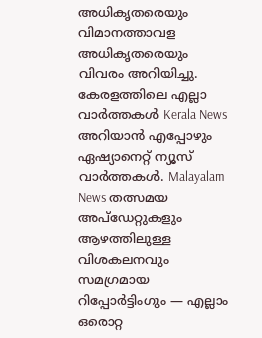അധികൃതരെയും വിമാനത്താവള അധികൃതരെയും വിവരം അറിയിച്ചു.
കേരളത്തിലെ എല്ലാ വാർത്തകൾ Kerala News അറിയാൻ എപ്പോഴും ഏഷ്യാനെറ്റ് ന്യൂസ് വാർത്തകൾ. Malayalam News തത്സമയ അപ്ഡേറ്റുകളും ആഴത്തിലുള്ള വിശകലനവും സമഗ്രമായ റിപ്പോർട്ടിംഗും — എല്ലാം ഒരൊറ്റ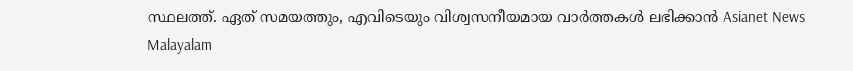സ്ഥലത്ത്. ഏത് സമയത്തും, എവിടെയും വിശ്വസനീയമായ വാർത്തകൾ ലഭിക്കാൻ Asianet News Malayalam